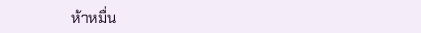ห้าหมื่น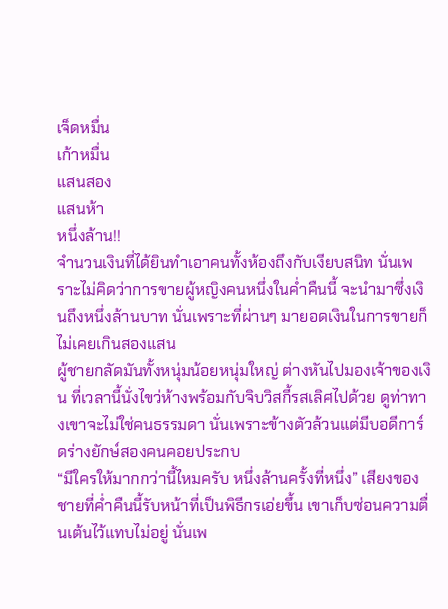เจ็ดหมื่น
เก้าหมื่น
แสนสอง
แสนห้า
หนึ่งล้าน!!
จำนวนเงินที่ได้ยินทำเอาคนทั้งห้องถึงกับเงียบสนิท นั่นเพราะไม่คิดว่าการขายผู้หญิงคนหนึ่งในค่ำคืนนี้ จะนำมาซึ่งเงินถึงหนึ่งล้านบาท นั่นเพราะที่ผ่านๆ มายอดเงินในการขายก็ไม่เคยเกินสองแสน
ผู้ชายกลัดมันทั้งหนุ่มน้อยหนุ่มใหญ่ ต่างหันไปมองเจ้าของเงิน ที่เวลานี้นั่งไขว่ห้างพร้อมกับจิบวิสกี้รสเลิศไปด้วย ดูท่าทางเขาจะไม่ใช่คนธรรมดา นั่นเพราะข้างตัวล้วนแต่มีบอดีการ์ดร่างยักษ์สองคนคอยประกบ
“มีใครให้มากกว่านี้ไหมครับ หนึ่งล้านครั้งที่หนึ่ง” เสียงของชายที่ค่ำคืนนี้รับหน้าที่เป็นพิธีกรเอ่ยขึ้น เขาเก็บซ่อนความตื่นเต้นไว้แทบไม่อยู่ นั่นเพ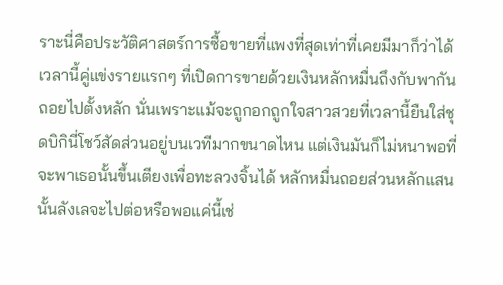ราะนี่คือประวัติศาสตร์การซื้อขายที่แพงที่สุดเท่าที่เคยมีมาก็ว่าได้
เวลานี้คู่แข่งรายแรกๆ ที่เปิดการขายด้วยเงินหลักหมื่นถึงกับพากันถอยไปตั้งหลัก นั่นเพราะแม้จะถูกอกถูกใจสาวสวยที่เวลานี้ยืนใส่ชุดบิกินี่โชว์สัดส่วนอยู่บนเวทีมากขนาดไหน แต่เงินมันก็ไม่หนาพอที่จะพาเธอนั้นขึ้นเตียงเพื่อทะลวงจิ้นได้ หลักหมื่นถอยส่วนหลักแสนนั้นลังเลจะไปต่อหรือพอแค่นี้เช่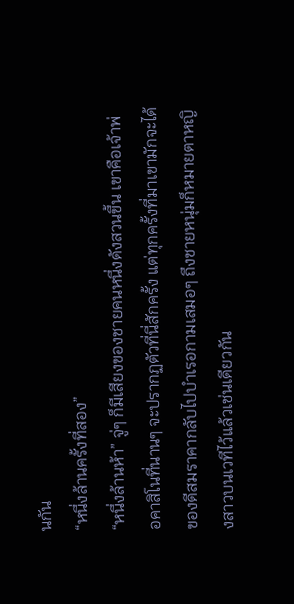นกัน
“หนึ่งล้านครั้งที่สอง”
“หนึ่งล้านห้า” จู่ๆ ก็มีเสียงของชายคนหนึ่งดังสวนขึ้น เขาคือเจ้าพ่อคาสิโนที่นานๆ จะปรากฏตัวที่นี่สักครั้ง แต่ทุกครั้งที่มาเขามักจะได้ของดีสมราคากลับไปบำเรอกามเสมอๆ ถึงชายหนุ่มก็หมายตาหญิงสาวบนเวทีไว้แล้วเช่นเดียวกัน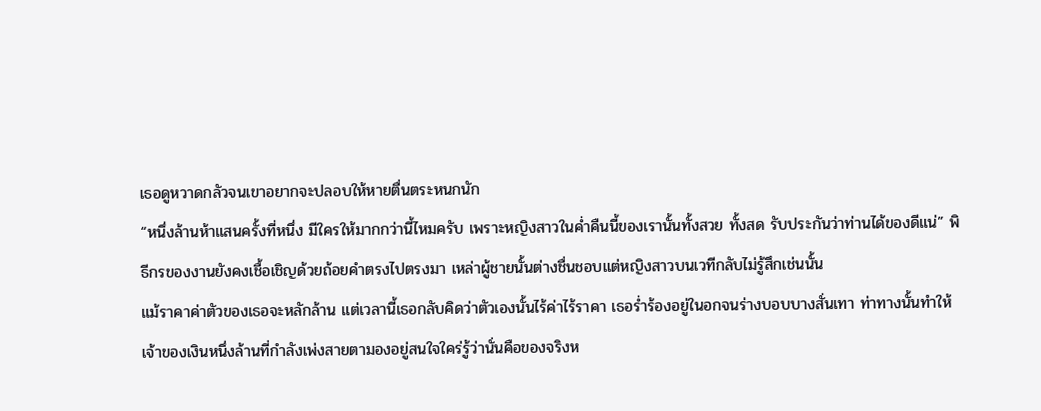เธอดูหวาดกลัวจนเขาอยากจะปลอบให้หายตื่นตระหนกนัก
“หนึ่งล้านห้าแสนครั้งที่หนึ่ง มีใครให้มากกว่านี้ไหมครับ เพราะหญิงสาวในค่ำคืนนี้ของเรานั้นทั้งสวย ทั้งสด รับประกันว่าท่านได้ของดีแน่” พิธีกรของงานยังคงเชื้อเชิญด้วยถ้อยคำตรงไปตรงมา เหล่าผู้ชายนั้นต่างชื่นชอบแต่หญิงสาวบนเวทีกลับไม่รู้สึกเช่นนั้น
แม้ราคาค่าตัวของเธอจะหลักล้าน แต่เวลานี้เธอกลับคิดว่าตัวเองนั้นไร้ค่าไร้ราคา เธอร่ำร้องอยู่ในอกจนร่างบอบบางสั่นเทา ท่าทางนั้นทำให้เจ้าของเงินหนึ่งล้านที่กำลังเพ่งสายตามองอยู่สนใจใคร่รู้ว่านั่นคือของจริงห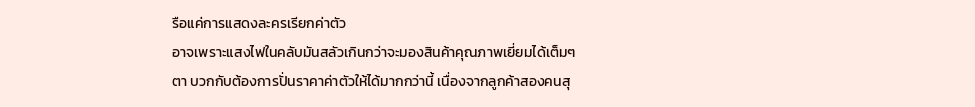รือแค่การแสดงละครเรียกค่าตัว
อาจเพราะแสงไฟในคลับมันสลัวเกินกว่าจะมองสินค้าคุณภาพเยี่ยมได้เต็มๆ ตา บวกกับต้องการปั่นราคาค่าตัวให้ได้มากกว่านี้ เนื่องจากลูกค้าสองคนสุ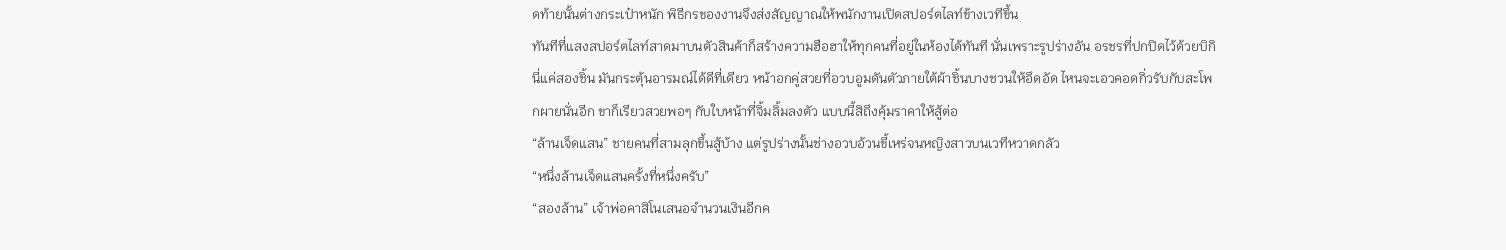ดท้ายนั้นต่างกระเป๋าหนัก พิธีกรของงานจึงส่งสัญญาณให้พนักงานเปิดสปอร์ตไลท์ข้างเวทีขึ้น
ทันทีที่แสงสปอร์ตไลท์สาดมาบนตัวสินค้าก็สร้างความฮือฮาให้ทุกคนที่อยู่ในห้องได้ทันที นั่นเพราะรูปร่างอัน อรชรที่ปกปิดไว้ด้วยบิกินี่แค่สองชิ้น มันกระตุ้นอารมณ์ได้ดีที่เดียว หน้าอกคู่สวยที่อวบอูมดันตัวภายใต้ผ้าชิ้นบางชวนให้อึดอัด ไหนจะเอวคอดกิ่วรับกับสะโพกผายนั่นอีก ขาก็เรียวสวยพอๆ กับใบหน้าที่จิ้มลิ้มลงตัว แบบนี้สิถึงคุ้มราคาให้สู้ต่อ
“ล้านเจ็ดแสน” ชายคนที่สามลุกขึ้นสู้บ้าง แต่รูปร่างนั้นช่างอวบอ้วนขี้เหร่จนหญิงสาวบนเวทีหวาดกลัว
“หนึ่งล้านเจ็ดแสนครั้งที่หนึ่งครับ”
“สองล้าน” เจ้าพ่อคาสิโนเสนอจำนวนเงินอีกค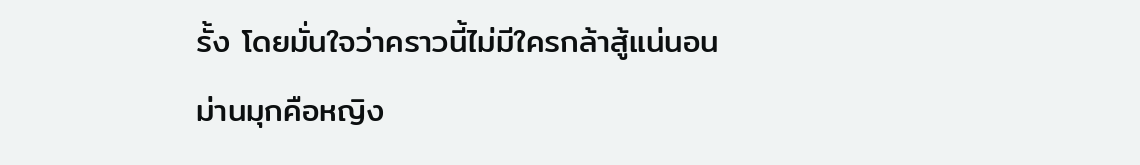รั้ง โดยมั่นใจว่าคราวนี้ไม่มีใครกล้าสู้แน่นอน
ม่านมุกคือหญิง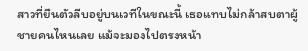สาวที่ยืนตัวลีบอยู่บนเวทีในขณะนี้ เธอแทบไม่กล้าสบตาผู้ชายคนไหนเลย แม้จะมองไปตรงหน้า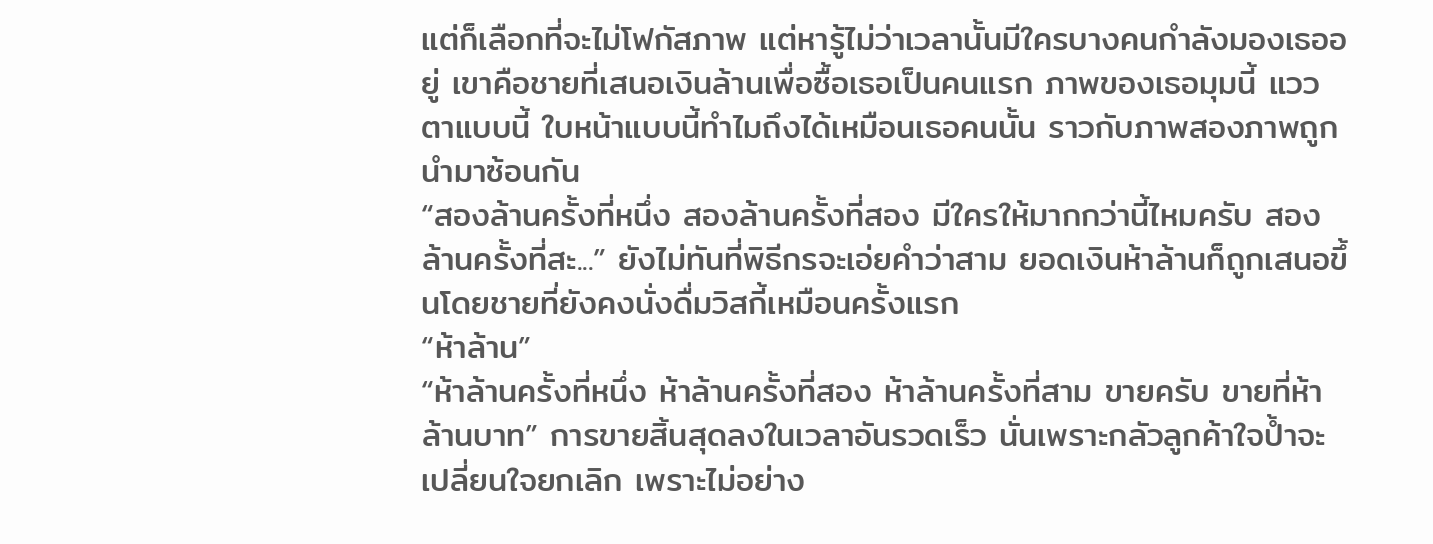แต่ก็เลือกที่จะไม่โฟกัสภาพ แต่หารู้ไม่ว่าเวลานั้นมีใครบางคนกำลังมองเธออยู่ เขาคือชายที่เสนอเงินล้านเพื่อซื้อเธอเป็นคนแรก ภาพของเธอมุมนี้ แววตาแบบนี้ ใบหน้าแบบนี้ทำไมถึงได้เหมือนเธอคนนั้น ราวกับภาพสองภาพถูกนำมาซ้อนกัน
“สองล้านครั้งที่หนึ่ง สองล้านครั้งที่สอง มีใครให้มากกว่านี้ไหมครับ สองล้านครั้งที่สะ...” ยังไม่ทันที่พิธีกรจะเอ่ยคำว่าสาม ยอดเงินห้าล้านก็ถูกเสนอขึ้นโดยชายที่ยังคงนั่งดื่มวิสกี้เหมือนครั้งแรก
“ห้าล้าน”
“ห้าล้านครั้งที่หนึ่ง ห้าล้านครั้งที่สอง ห้าล้านครั้งที่สาม ขายครับ ขายที่ห้าล้านบาท” การขายสิ้นสุดลงในเวลาอันรวดเร็ว นั่นเพราะกลัวลูกค้าใจป้ำจะเปลี่ยนใจยกเลิก เพราะไม่อย่าง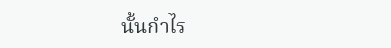นั้นกำไร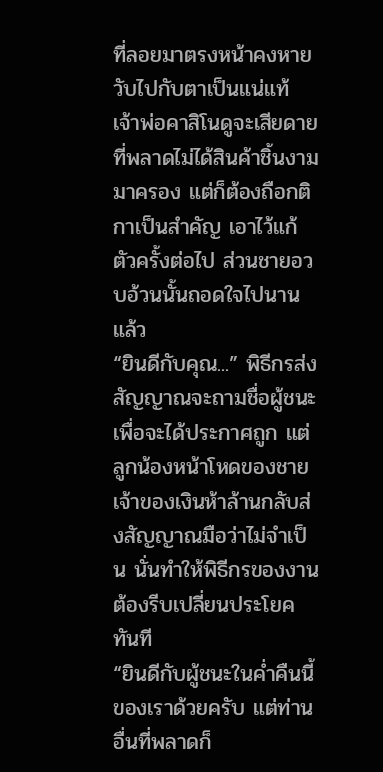ที่ลอยมาตรงหน้าคงหายวับไปกับตาเป็นแน่แท้
เจ้าพ่อคาสิโนดูจะเสียดายที่พลาดไม่ได้สินค้าชิ้นงามมาครอง แต่ก็ต้องถือกติกาเป็นสำคัญ เอาไว้แก้ตัวครั้งต่อไป ส่วนชายอวบอ้วนนั้นถอดใจไปนานแล้ว
“ยินดีกับคุณ...” พิธีกรส่งสัญญาณจะถามชื่อผู้ชนะเพื่อจะได้ประกาศถูก แต่ลูกน้องหน้าโหดของชายเจ้าของเงินห้าล้านกลับส่งสัญญาณมือว่าไม่จำเป็น นั่นทำให้พิธีกรของงานต้องรีบเปลี่ยนประโยคทันที
“ยินดีกับผู้ชนะในค่ำคืนนี้ของเราด้วยครับ แต่ท่านอื่นที่พลาดก็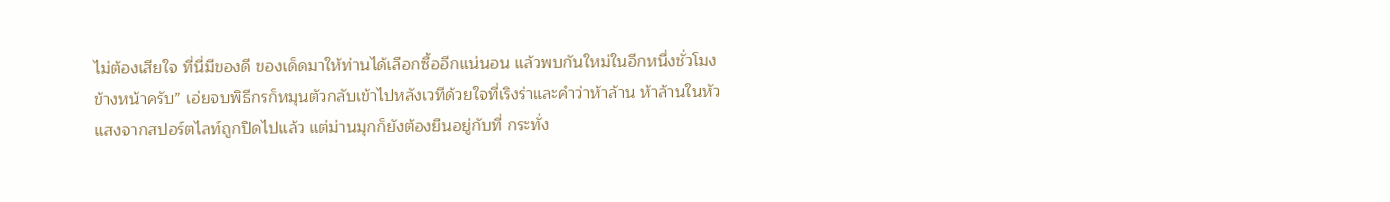ไม่ต้องเสียใจ ที่นี่มีของดี ของเด็ดมาให้ท่านได้เลือกซื้ออีกแน่นอน แล้วพบกันใหม่ในอีกหนึ่งชั่วโมงข้างหน้าครับ” เอ่ยจบพิธีกรก็หมุนตัวกลับเข้าไปหลังเวทีด้วยใจที่เริงร่าและคำว่าห้าล้าน ห้าล้านในหัว
แสงจากสปอร์ตไลท์ถูกปิดไปแล้ว แต่ม่านมุกก็ยังต้องยืนอยู่กับที่ กระทั่ง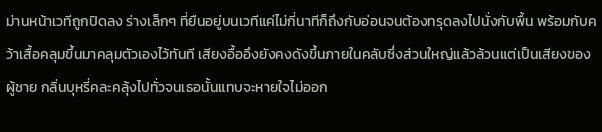ม่านหน้าเวทีถูกปิดลง ร่างเล็กๆ ที่ยืนอยู่บนเวทีแค่ไม่กี่นาทีก็ถึงกับอ่อนจนต้องทรุดลงไปนั่งกับพื้น พร้อมกับคว้าเสื้อคลุมขึ้นมาคลุมตัวเองไว้ทันที เสียงอื้ออึงยังคงดังขึ้นภายในคลับซึ่งส่วนใหญ่แล้วล้วนแต่เป็นเสียงของผู้ชาย กลิ่นบุหรี่คละคลุ้งไปทั่วจนเธอนั้นแทบจะหายใจไม่ออก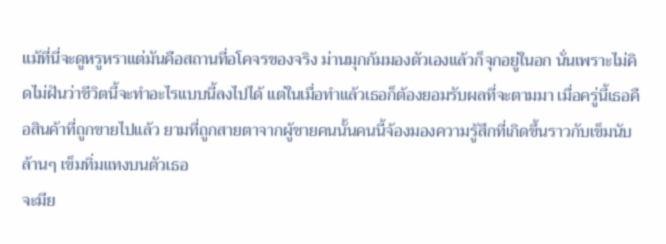แม้ที่นี่จะดูหรูหราแต่มันคือสถานที่อโคจรของจริง ม่านมุกก้มมองตัวเองแล้วก็จุกอยู่ในอก นั่นเพราะไม่คิดไม่ฝันว่าชีวิตนี้จะทำอะไรแบบนี้ลงไปได้ แต่ในเมื่อทำแล้วเธอก็ต้องยอมรับผลที่จะตามมา เมื่อครู่นี้เธอคือสินค้าที่ถูกขายไปแล้ว ยามที่ถูกสายตาจากผู้ชายคนนั้นคนนี้จ้องมองความรู้สึกที่เกิดขึ้นราวกับเข็มนับล้านๆ เข็มทิ่มแทงบนตัวเธอ
จะมีย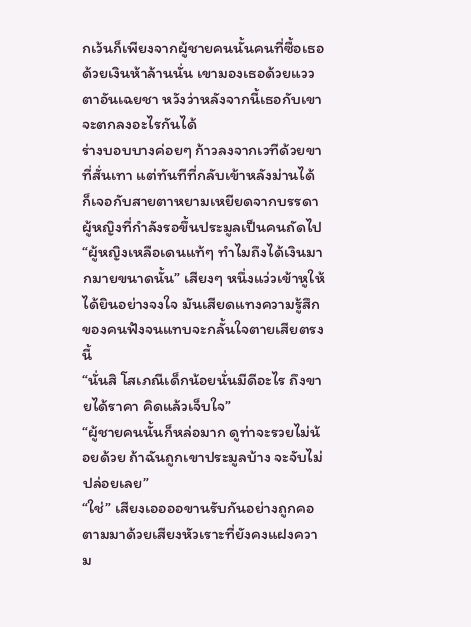กเว้นก็เพียงจากผู้ชายคนนั้นคนที่ซื้อเธอด้วยเงินห้าล้านนั่น เขามองเธอด้วยแววตาอันเฉยชา หวังว่าหลังจากนี้เธอกับเขาจะตกลงอะไรกันได้
ร่างบอบบางค่อยๆ ก้าวลงจากเวทีด้วยขาที่สั่นเทา แต่ทันทีที่กลับเข้าหลังม่านได้ ก็เจอกับสายตาหยามเหยียดจากบรรดาผู้หญิงที่กำลังรอขึ้นประมูลเป็นคนถัดไป
“ผู้หญิงเหลือเดนแท้ๆ ทำไมถึงได้เงินมากมายขนาดนั้น” เสียงๆ หนึ่งแว่วเข้าหูให้ได้ยินอย่างจงใจ มันเสียดแทงความรู้สึกของคนฟังจนแทบจะกลั้นใจตายเสียตรงนี้
“นั่นสิ โสเภณีเด็กน้อยนั่นมีดีอะไร ถึงขายได้ราคา คิดแล้วเจ็บใจ”
“ผู้ชายคนนั้นก็หล่อมาก ดูท่าจะรวยไม่น้อยด้วย ถ้าฉันถูกเขาประมูลบ้าง จะจับไม่ปล่อยเลย”
“ใช่” เสียงเออออขานรับกันอย่างถูกคอ ตามมาด้วยเสียงหัวเราะที่ยังคงแฝงความ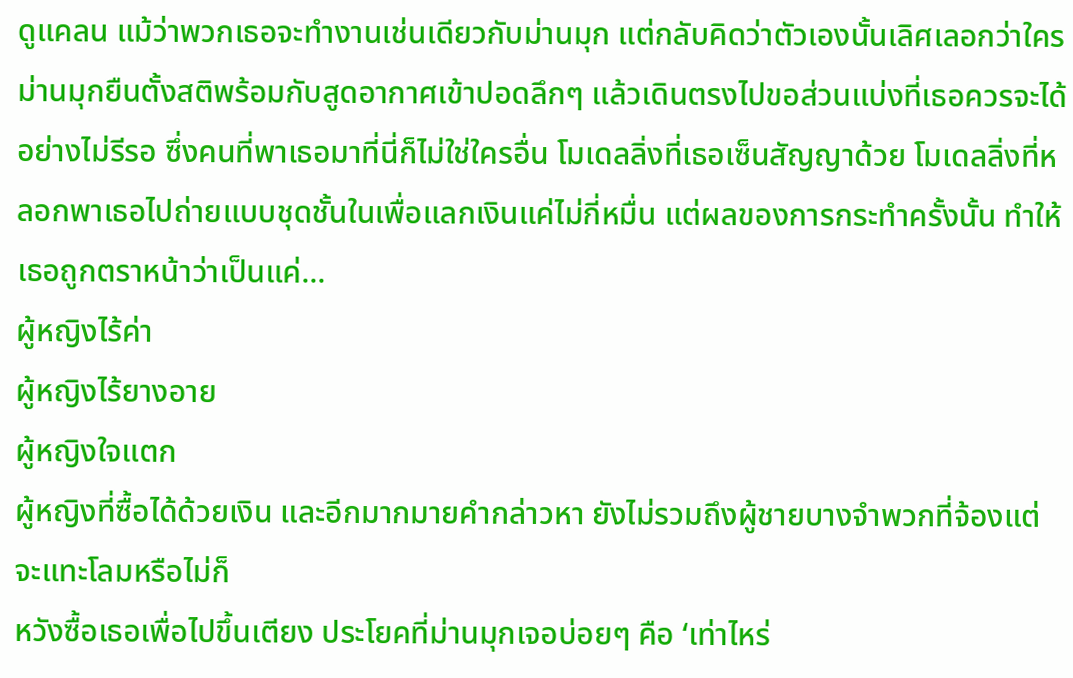ดูแคลน แม้ว่าพวกเธอจะทำงานเช่นเดียวกับม่านมุก แต่กลับคิดว่าตัวเองนั้นเลิศเลอกว่าใคร
ม่านมุกยืนตั้งสติพร้อมกับสูดอากาศเข้าปอดลึกๆ แล้วเดินตรงไปขอส่วนแบ่งที่เธอควรจะได้อย่างไม่รีรอ ซึ่งคนที่พาเธอมาที่นี่ก็ไม่ใช่ใครอื่น โมเดลลิ่งที่เธอเซ็นสัญญาด้วย โมเดลลิ่งที่หลอกพาเธอไปถ่ายแบบชุดชั้นในเพื่อแลกเงินแค่ไม่กี่หมื่น แต่ผลของการกระทำครั้งนั้น ทำให้เธอถูกตราหน้าว่าเป็นแค่...
ผู้หญิงไร้ค่า
ผู้หญิงไร้ยางอาย
ผู้หญิงใจแตก
ผู้หญิงที่ซื้อได้ด้วยเงิน และอีกมากมายคำกล่าวหา ยังไม่รวมถึงผู้ชายบางจำพวกที่จ้องแต่จะแทะโลมหรือไม่ก็
หวังซื้อเธอเพื่อไปขึ้นเตียง ประโยคที่ม่านมุกเจอบ่อยๆ คือ ‘เท่าไหร่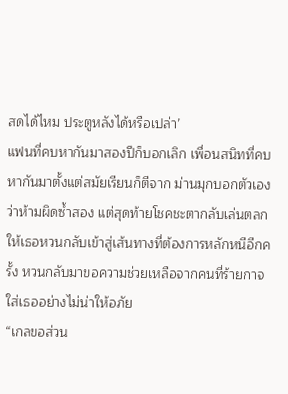สดได้ไหม ประตูหลังได้หรือเปล่า’
แฟนที่คบหากันมาสองปีก็บอกเลิก เพื่อนสนิทที่คบหากันมาตั้งแต่สมัยเรียนก็ตีจาก ม่านมุกบอกตัวเองว่าห้ามผิดซ้ำสอง แต่สุดท้ายโชคชะตากลับเล่นตลกให้เธอหวนกลับเข้าสู่เส้นทางที่ต้องการหลักหนีอีกครั้ง หวนกลับมาขอความช่วยเหลือจากคนที่ร้ายกาจใส่เธออย่างไม่น่าให้อภัย
“เกลขอส่วน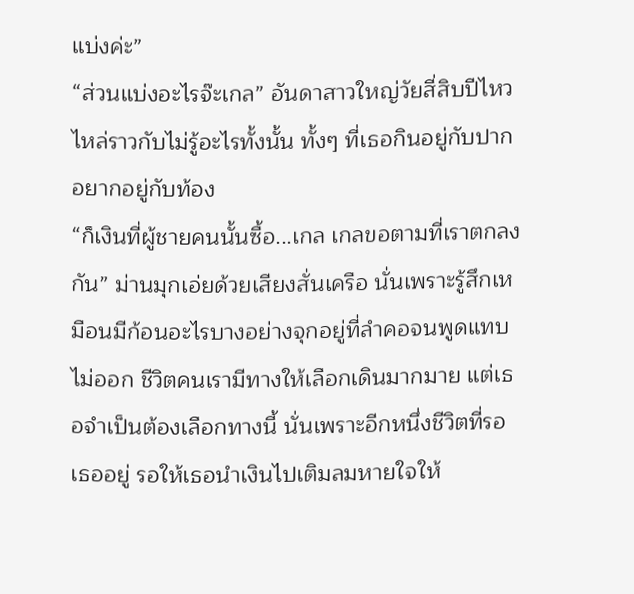แบ่งค่ะ”
“ส่วนแบ่งอะไรจ๊ะเกล” อันดาสาวใหญ่วัยสี่สิบปีไหวไหล่ราวกับไม่รู้อะไรทั้งนั้น ทั้งๆ ที่เธอกินอยู่กับปากอยากอยู่กับท้อง
“ก็เงินที่ผู้ชายคนนั้นซื้อ...เกล เกลขอตามที่เราตกลงกัน” ม่านมุกเอ่ยด้วยเสียงสั่นเครือ นั่นเพราะรู้สึกเหมือนมีก้อนอะไรบางอย่างจุกอยู่ที่ลำคอจนพูดแทบไม่ออก ชีวิตคนเรามีทางให้เลือกเดินมากมาย แต่เธอจำเป็นต้องเลือกทางนี้ นั่นเพราะอีกหนึ่งชีวิตที่รอเธออยู่ รอให้เธอนำเงินไปเติมลมหายใจให้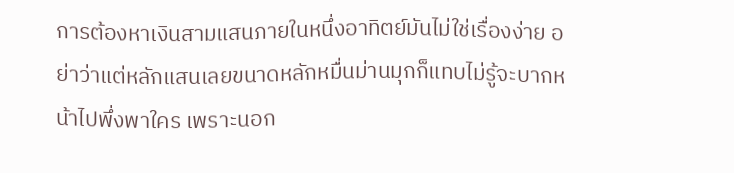การต้องหาเงินสามแสนภายในหนึ่งอาทิตย์มันไม่ใช่เรื่องง่าย อย่าว่าแต่หลักแสนเลยขนาดหลักหมื่นม่านมุกก็แทบไม่รู้จะบากหน้าไปพึ่งพาใคร เพราะนอก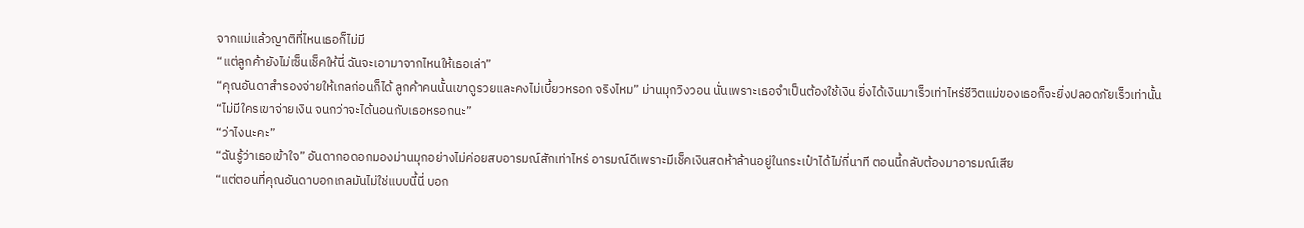จากแม่แล้วญาติที่ไหนเธอก็ไม่มี
“แต่ลูกค้ายังไม่เซ็นเช็คให้นี่ ฉันจะเอามาจากไหนให้เธอเล่า”
“คุณอันดาสำรองจ่ายให้เกลก่อนก็ได้ ลูกค้าคนนั้นเขาดูรวยและคงไม่เบี้ยวหรอก จริงไหม” ม่านมุกวิงวอน นั่นเพราะเธอจำเป็นต้องใช้เงิน ยิ่งได้เงินมาเร็วเท่าไหร่ชีวิตแม่ของเธอก็จะยิ่งปลอดภัยเร็วเท่านั้น
“ไม่มีใครเขาจ่ายเงิน จนกว่าจะได้นอนกับเธอหรอกนะ”
“ว่าไงนะคะ”
“ฉันรู้ว่าเธอเข้าใจ” อันดากอดอกมองม่านมุกอย่างไม่ค่อยสบอารมณ์สักเท่าไหร่ อารมณ์ดีเพราะมีเช็คเงินสดห้าล้านอยู่ในกระเป๋าได้ไม่กี่นาที ตอนนี้กลับต้องมาอารมณ์เสีย
“แต่ตอนที่คุณอันดาบอกเกลมันไม่ใช่แบบนี้นี่ บอก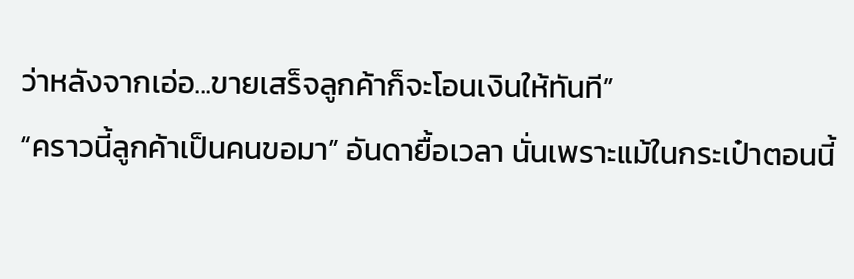ว่าหลังจากเอ่อ...ขายเสร็จลูกค้าก็จะโอนเงินให้ทันที”
“คราวนี้ลูกค้าเป็นคนขอมา” อันดายื้อเวลา นั่นเพราะแม้ในกระเป๋าตอนนี้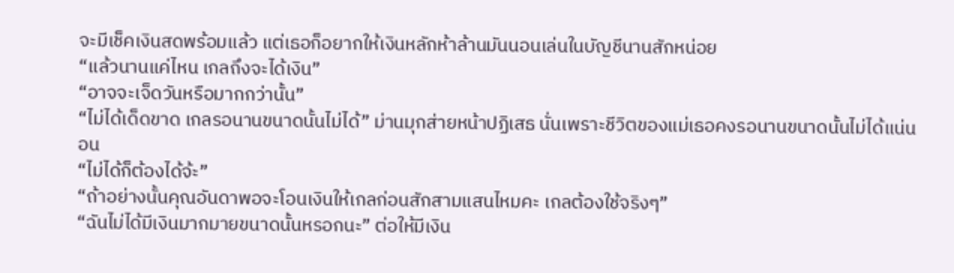จะมีเช็คเงินสดพร้อมแล้ว แต่เธอก็อยากให้เงินหลักห้าล้านมันนอนเล่นในบัญชีนานสักหน่อย
“แล้วนานแค่ไหน เกลถึงจะได้เงิน”
“อาจจะเจ็ดวันหรือมากกว่านั้น”
“ไม่ได้เด็ดขาด เกลรอนานขนาดนั้นไม่ได้” ม่านมุกส่ายหน้าปฏิเสธ นั่นเพราะชีวิตของแม่เธอคงรอนานขนาดนั้นไม่ได้แน่นอน
“ไม่ได้ก็ต้องได้จ้ะ”
“ถ้าอย่างนั้นคุณอันดาพอจะโอนเงินให้เกลก่อนสักสามแสนไหมคะ เกลต้องใช้จริงๆ”
“ฉันไม่ได้มีเงินมากมายขนาดนั้นหรอกนะ” ต่อให้มีเงิน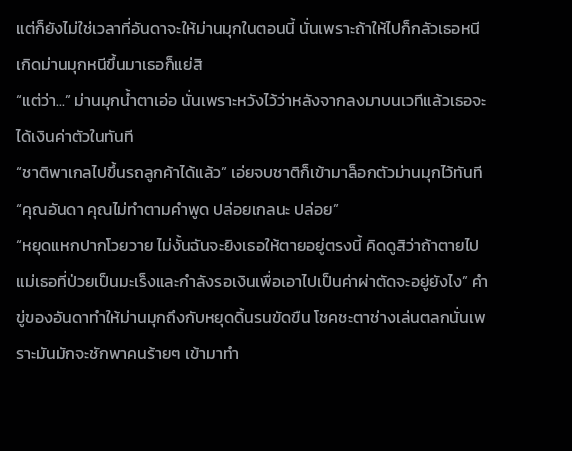แต่ก็ยังไม่ใช่เวลาที่อันดาจะให้ม่านมุกในตอนนี้ นั่นเพราะถ้าให้ไปก็กลัวเธอหนี เกิดม่านมุกหนีขึ้นมาเธอก็แย่สิ
“แต่ว่า...” ม่านมุกน้ำตาเอ่อ นั่นเพราะหวังไว้ว่าหลังจากลงมาบนเวทีแล้วเธอจะได้เงินค่าตัวในทันที
“ชาติพาเกลไปขึ้นรถลูกค้าได้แล้ว” เอ่ยจบชาติก็เข้ามาล็อกตัวม่านมุกไว้ทันที
“คุณอันดา คุณไม่ทำตามคำพูด ปล่อยเกลนะ ปล่อย”
“หยุดแหกปากโวยวาย ไม่งั้นฉันจะยิงเธอให้ตายอยู่ตรงนี้ คิดดูสิว่าถ้าตายไป แม่เธอที่ป่วยเป็นมะเร็งและกำลังรอเงินเพื่อเอาไปเป็นค่าผ่าตัดจะอยู่ยังไง” คำขู่ของอันดาทำให้ม่านมุกถึงกับหยุดดิ้นรนขัดขืน โชคชะตาช่างเล่นตลกนั่นเพราะมันมักจะชักพาคนร้ายๆ เข้ามาทำ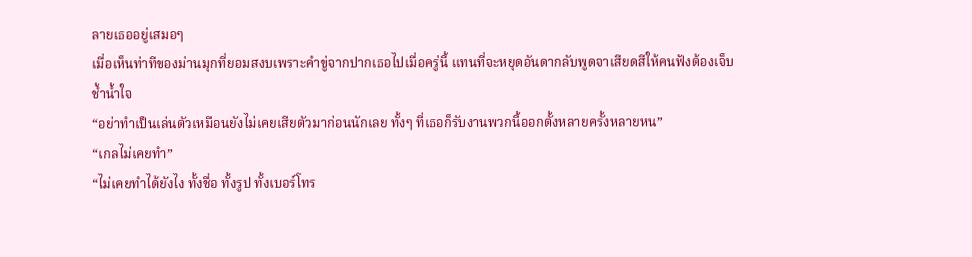ลายเธออยู่เสมอๆ
เมื่อเห็นท่าทีของม่านมุกที่ยอมสงบเพราะคำขู่จากปากเธอไปเมื่อครู่นี้ แทนที่จะหยุดอันดากลับพูดจาเสียดสีให้คนฟังต้องเจ็บช้ำน้ำใจ
“อย่าทำเป็นเล่นตัวเหมือนยังไม่เคยเสียตัวมาก่อนนักเลย ทั้งๆ ที่เธอก็รับงานพวกนี้ออกตั้งหลายครั้งหลายหน”
“เกลไม่เคยทำ”
“ไม่เคยทำได้ยังไง ทั้งชื่อ ทั้งรูป ทั้งเบอร์โทร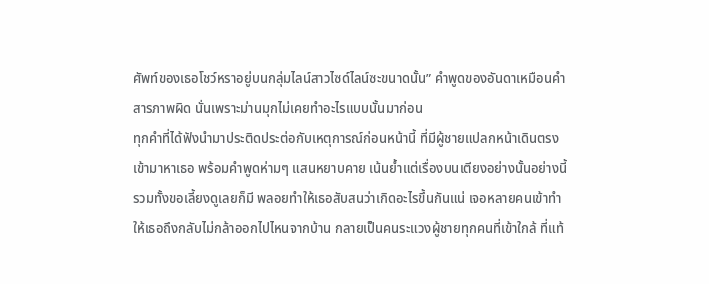ศัพท์ของเธอโชว์หราอยู่บนกลุ่มไลน์สาวไซด์ไลน์ซะขนาดนั้น” คำพูดของอันดาเหมือนคำสารภาพผิด นั่นเพราะม่านมุกไม่เคยทำอะไรแบบนั้นมาก่อน
ทุกคำที่ได้ฟังนำมาประติดประต่อกับเหตุการณ์ก่อนหน้านี้ ที่มีผู้ชายแปลกหน้าเดินตรงเข้ามาหาเธอ พร้อมคำพูดห่ามๆ แสนหยาบคาย เน้นย้ำแต่เรื่องบนเตียงอย่างนั้นอย่างนี้ รวมทั้งขอเลี้ยงดูเลยก็มี พลอยทำให้เธอสับสนว่าเกิดอะไรขึ้นกันแน่ เจอหลายคนเข้าทำให้เธอถึงกลับไม่กล้าออกไปไหนจากบ้าน กลายเป็นคนระแวงผู้ชายทุกคนที่เข้าใกล้ ที่แท้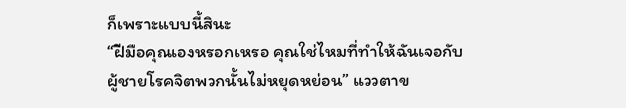ก็เพราะแบบนี้สินะ
“ฝีมือคุณเองหรอกเหรอ คุณใช่ไหมที่ทำให้ฉันเจอกับผู้ชายโรคจิตพวกนั้นไม่หยุดหย่อน” แววตาข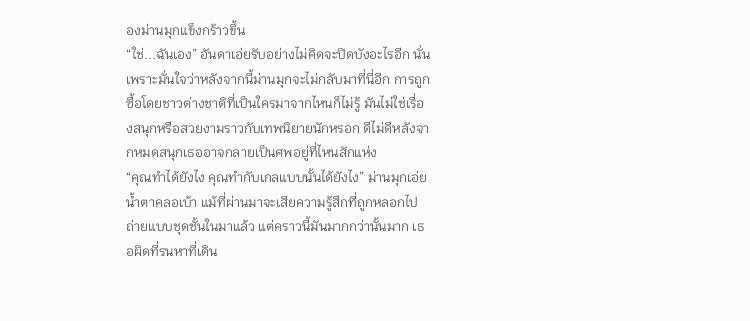องม่านมุกแข็งกร้าวขึ้น
“ใช่...ฉันเอง” อันดาเอ่ยรับอย่างไม่คิดจะปิดบังอะไรอีก นั่นเพราะมั่นใจว่าหลังจากนี้ม่านมุกจะไม่กลับมาที่นี่อีก การถูกซื้อโดยชาวต่างชาติที่เป็นใครมาจากไหนก็ไม่รู้ มันไม่ใช่เรื่องสนุกหรือสวยงามราวกับเทพนิยายนักหรอก ดีไม่ดีหลังจากหมดสนุกเธออาจกลายเป็นศพอยู่ที่ไหนสักแห่ง
“คุณทำได้ยังไง คุณทำกับเกลแบบนั้นได้ยังไง” ม่านมุกเอ่ยน้ำตาคลอเบ้า แม้ที่ผ่านมาจะเสียความรู้สึกที่ถูกหลอกไปถ่ายแบบชุดชั้นในมาแล้ว แต่คราวนี้มันมากกว่านั้นมาก เธอผิดที่รนหาที่เดิน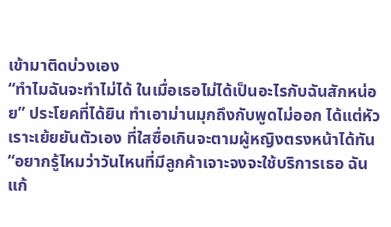เข้ามาติดบ่วงเอง
“ทำไมฉันจะทำไม่ได้ ในเมื่อเธอไม่ได้เป็นอะไรกับฉันสักหน่อย” ประโยคที่ได้ยิน ทำเอาม่านมุกถึงกับพูดไม่ออก ได้แต่หัวเราะเย้ยยันตัวเอง ที่ใสซื่อเกินจะตามผู้หญิงตรงหน้าได้ทัน
“อยากรู้ไหมว่าวันไหนที่มีลูกค้าเจาะจงจะใช้บริการเธอ ฉันแก้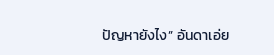ปัญหายังไง” อันดาเอ่ย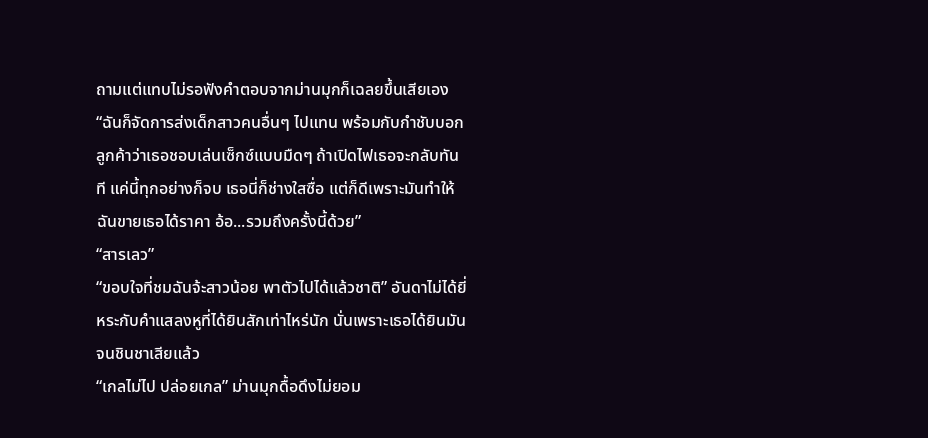ถามแต่แทบไม่รอฟังคำตอบจากม่านมุกก็เฉลยขึ้นเสียเอง
“ฉันก็จัดการส่งเด็กสาวคนอื่นๆ ไปแทน พร้อมกับกำชับบอกลูกค้าว่าเธอชอบเล่นเซ็กซ์แบบมืดๆ ถ้าเปิดไฟเธอจะกลับทันที แค่นี้ทุกอย่างก็จบ เธอนี่ก็ช่างใสซื่อ แต่ก็ดีเพราะมันทำให้ฉันขายเธอได้ราคา อ้อ...รวมถึงครั้งนี้ด้วย”
“สารเลว”
“ขอบใจที่ชมฉันจ้ะสาวน้อย พาตัวไปได้แล้วชาติ” อันดาไม่ได้ยี่หระกับคำแสลงหูที่ได้ยินสักเท่าไหร่นัก นั่นเพราะเธอได้ยินมันจนชินชาเสียแล้ว
“เกลไม่ไป ปล่อยเกล” ม่านมุกดื้อดึงไม่ยอม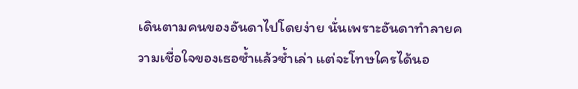เดินตามคนของอันดาไปโดยง่าย นั่นเพราะอันดาทำลายความเชื่อใจของเธอซ้ำแล้วซ้ำเล่า แต่จะโทษใครได้นอ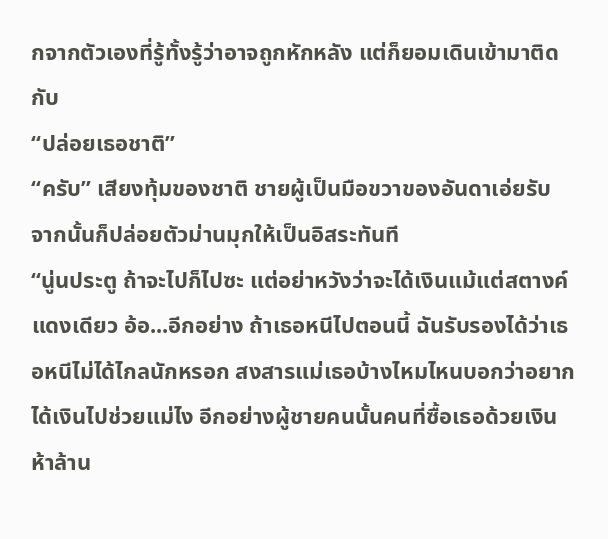กจากตัวเองที่รู้ทั้งรู้ว่าอาจถูกหักหลัง แต่ก็ยอมเดินเข้ามาติดกับ
“ปล่อยเธอชาติ”
“ครับ” เสียงทุ้มของชาติ ชายผู้เป็นมือขวาของอันดาเอ่ยรับ จากนั้นก็ปล่อยตัวม่านมุกให้เป็นอิสระทันที
“นู่นประตู ถ้าจะไปก็ไปซะ แต่อย่าหวังว่าจะได้เงินแม้แต่สตางค์แดงเดียว อ้อ...อีกอย่าง ถ้าเธอหนีไปตอนนี้ ฉันรับรองได้ว่าเธอหนีไม่ได้ไกลนักหรอก สงสารแม่เธอบ้างไหมไหนบอกว่าอยากได้เงินไปช่วยแม่ไง อีกอย่างผู้ชายคนนั้นคนที่ซื้อเธอด้วยเงินห้าล้าน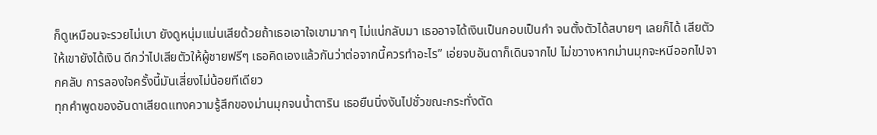ก็ดูเหมือนจะรวยไม่เบา ยังดูหนุ่มแน่นเสียด้วยถ้าเธอเอาใจเขามากๆ ไม่แน่กลับมา เธออาจได้เงินเป็นกอบเป็นกำ จนตั้งตัวได้สบายๆ เลยก็ได้ เสียตัวให้เขายังได้เงิน ดีกว่าไปเสียตัวให้ผู้ชายฟรีๆ เธอคิดเองแล้วกันว่าต่อจากนี้ควรทำอะไร” เอ่ยจบอันดาก็เดินจากไป ไม่ขวางหากม่านมุกจะหนีออกไปจากคลับ การลองใจครั้งนี้มันเสี่ยงไม่น้อยทีเดียว
ทุกคำพูดของอันดาเสียดแทงความรู้สึกของม่านมุกจนน้ำตาริน เธอยืนนิ่งงันไปชั่วขณะกระทั่งตัด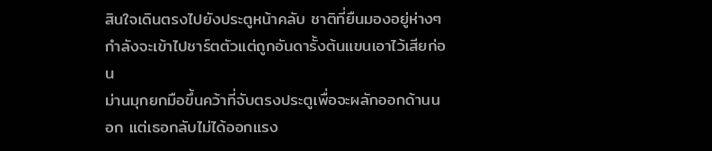สินใจเดินตรงไปยังประตูหน้าคลับ ชาติที่ยืนมองอยู่ห่างๆ กำลังจะเข้าไปชาร์ตตัวแต่ถูกอันดารั้งต้นแขนเอาไว้เสียก่อน
ม่านมุกยกมือขึ้นคว้าที่จับตรงประตูเพื่อจะผลักออกด้านนอก แต่เธอกลับไม่ได้ออกแรง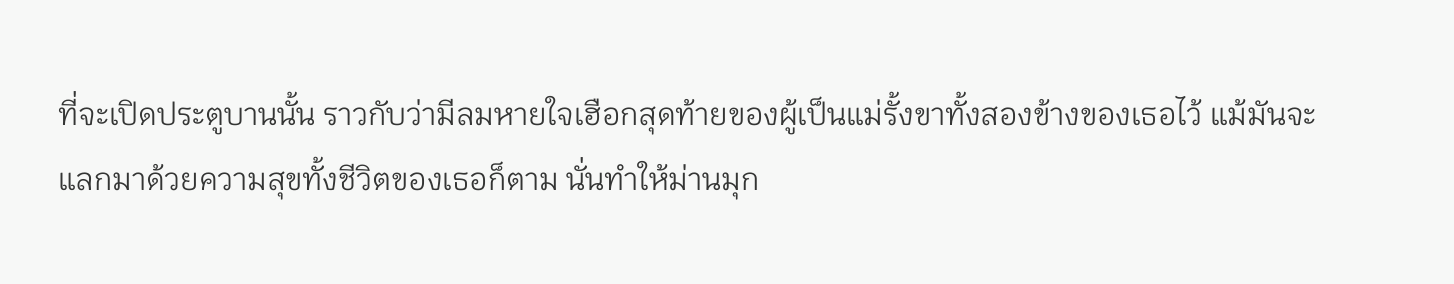ที่จะเปิดประตูบานนั้น ราวกับว่ามีลมหายใจเฮือกสุดท้ายของผู้เป็นแม่รั้งขาทั้งสองข้างของเธอไว้ แม้มันจะแลกมาด้วยความสุขทั้งชีวิตของเธอก็ตาม นั่นทำให้ม่านมุก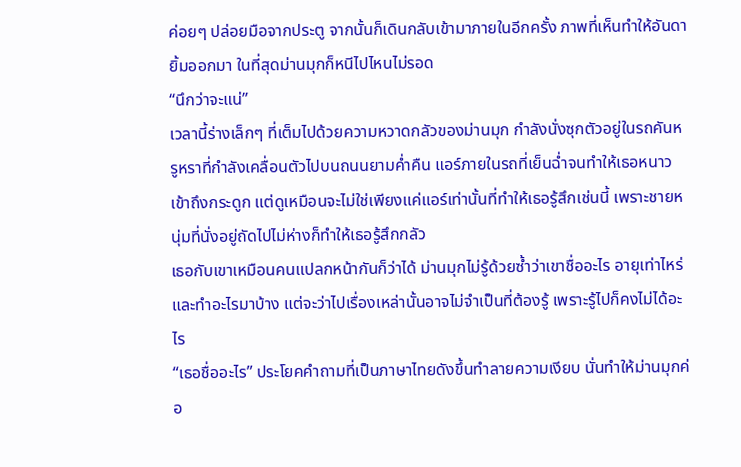ค่อยๆ ปล่อยมือจากประตู จากนั้นก็เดินกลับเข้ามาภายในอีกครั้ง ภาพที่เห็นทำให้อันดายิ้มออกมา ในที่สุดม่านมุกก็หนีไปไหนไม่รอด
“นึกว่าจะแน่”
เวลานี้ร่างเล็กๆ ที่เต็มไปด้วยความหวาดกลัวของม่านมุก กำลังนั่งซุกตัวอยู่ในรถคันหรูหราที่กำลังเคลื่อนตัวไปบนถนนยามค่ำคืน แอร์ภายในรถที่เย็นฉ่ำจนทำให้เธอหนาวเข้าถึงกระดูก แต่ดูเหมือนจะไม่ใช่เพียงแค่แอร์เท่านั้นที่ทำให้เธอรู้สึกเช่นนี้ เพราะชายหนุ่มที่นั่งอยู่ถัดไปไม่ห่างก็ทำให้เธอรู้สึกกลัว
เธอกับเขาเหมือนคนแปลกหน้ากันก็ว่าได้ ม่านมุกไม่รู้ด้วยซ้ำว่าเขาชื่ออะไร อายุเท่าไหร่และทำอะไรมาบ้าง แต่จะว่าไปเรื่องเหล่านั้นอาจไม่จำเป็นที่ต้องรู้ เพราะรู้ไปก็คงไม่ได้อะไร
“เธอชื่ออะไร” ประโยคคำถามที่เป็นภาษาไทยดังขึ้นทำลายความเงียบ นั่นทำให้ม่านมุกค่อ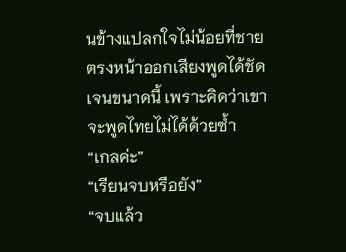นข้างแปลกใจไม่น้อยที่ชายตรงหน้าออกเสียงพูดได้ชัดเจนขนาดนี้ เพราะคิดว่าเขาจะพูดไทยไม่ได้ด้วยซ้ำ
“เกลค่ะ”
“เรียนจบหรือยัง”
“จบแล้ว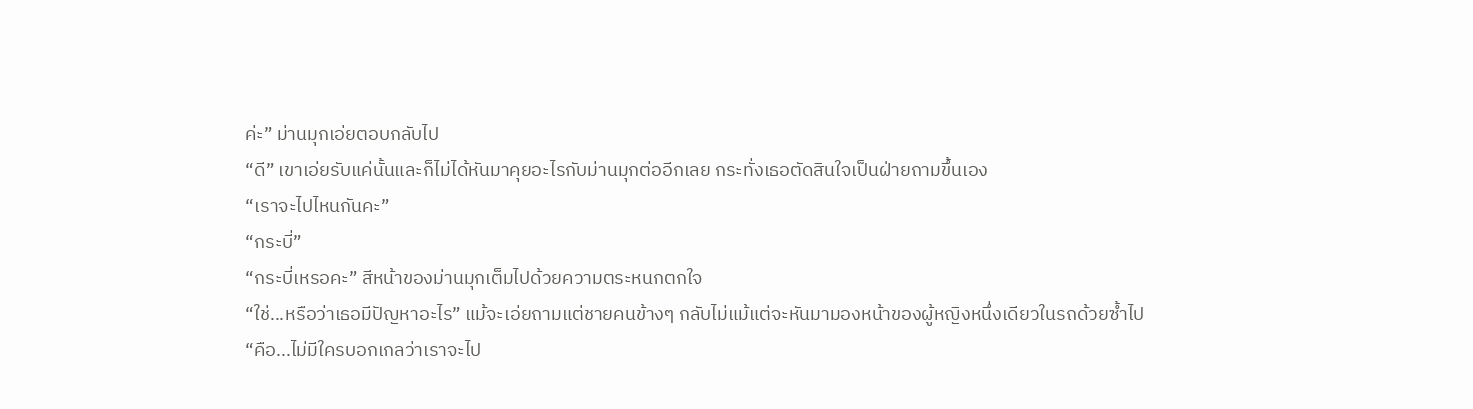ค่ะ” ม่านมุกเอ่ยตอบกลับไป
“ดี” เขาเอ่ยรับแค่นั้นและก็ไม่ได้หันมาคุยอะไรกับม่านมุกต่ออีกเลย กระทั่งเธอตัดสินใจเป็นฝ่ายถามขึ้นเอง
“เราจะไปไหนกันคะ”
“กระบี่”
“กระบี่เหรอคะ” สีหน้าของม่านมุกเต็มไปด้วยความตระหนกตกใจ
“ใช่...หรือว่าเธอมีปัญหาอะไร” แม้จะเอ่ยถามแต่ชายคนข้างๆ กลับไม่แม้แต่จะหันมามองหน้าของผู้หญิงหนึ่งเดียวในรถด้วยซ้ำไป
“คือ...ไม่มีใครบอกเกลว่าเราจะไป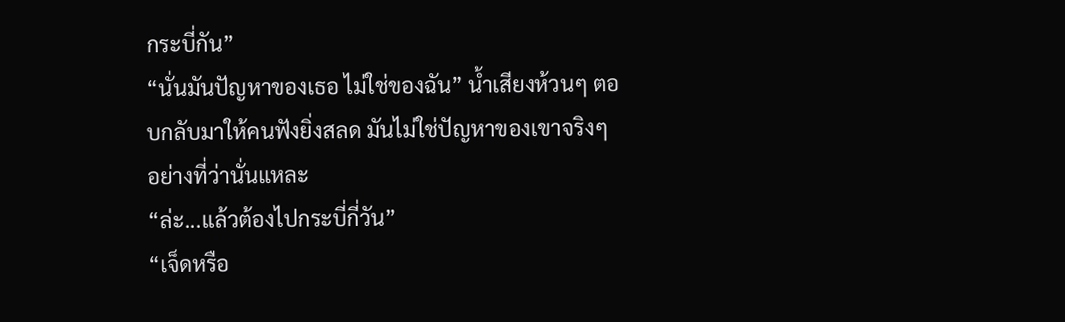กระบี่กัน”
“นั่นมันปัญหาของเธอ ไม่ใช่ของฉัน” น้ำเสียงห้วนๆ ตอบกลับมาให้คนฟังยิ่งสลด มันไม่ใช่ปัญหาของเขาจริงๆ อย่างที่ว่านั่นแหละ
“ล่ะ...แล้วต้องไปกระบี่กี่วัน”
“เจ็ดหรือ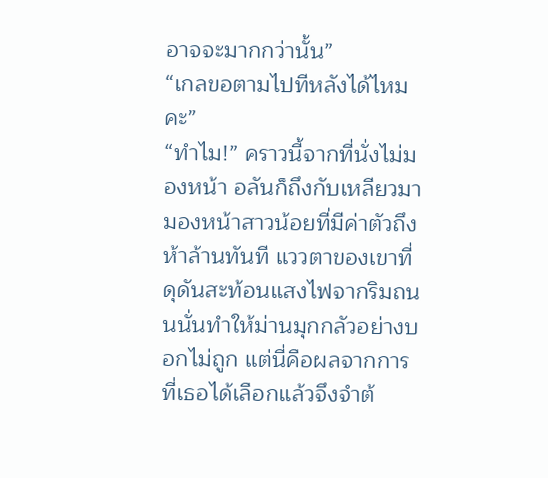อาจจะมากกว่านั้น”
“เกลขอตามไปทีหลังได้ไหมคะ”
“ทำไม!” คราวนี้จากที่นั่งไม่มองหน้า อลันก็ถึงกับเหลียวมามองหน้าสาวน้อยที่มีค่าตัวถึงห้าล้านทันที แววตาของเขาที่ดุดันสะท้อนแสงไฟจากริมถนนนั่นทำให้ม่านมุกกลัวอย่างบอกไม่ถูก แต่นี่คือผลจากการที่เธอได้เลือกแล้วจึงจำต้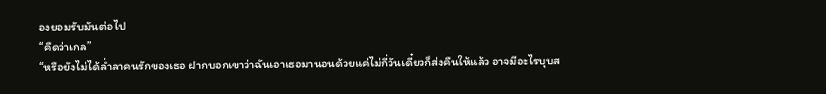องยอมรับมันต่อไป
“คืดว่าเกล”
“หรือยังไม่ได้ล่ำลาคนรักของเธอ ฝากบอกเขาว่าฉันเอาเธอมานอนด้วยแค่ไม่กี่วันเดี๋ยวก็ส่งคืนให้แล้ว อาจมีอะไรบุบส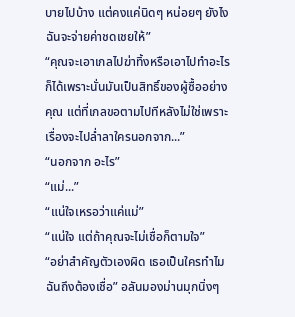บายไปบ้าง แต่คงแค่นิดๆ หน่อยๆ ยังไงฉันจะจ่ายค่าชดเชยให้”
“คุณจะเอาเกลไปฆ่าทิ้งหรือเอาไปทำอะไรก็ได้เพราะนั่นมันเป็นสิทธิ์ของผู้ซื้ออย่างคุณ แต่ที่เกลขอตามไปทีหลังไม่ใช่เพราะเรื่องจะไปล่ำลาใครนอกจาก...”
“นอกจาก อะไร”
“แม่...”
“แน่ใจเหรอว่าแค่แม่”
“แน่ใจ แต่ถ้าคุณจะไม่เชื่อก็ตามใจ”
“อย่าสำคัญตัวเองผิด เธอเป็นใครทำไมฉันถึงต้องเชื่อ” อลันมองม่านมุกนิ่งๆ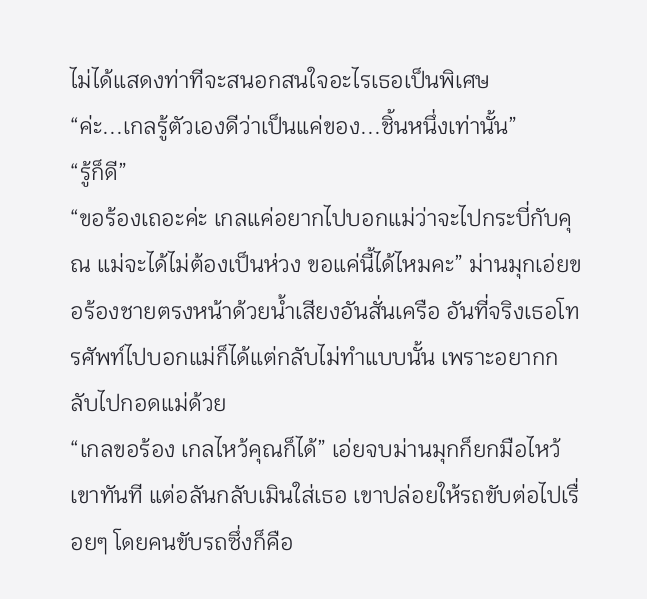ไม่ได้แสดงท่าทีจะสนอกสนใจอะไรเธอเป็นพิเศษ
“ค่ะ...เกลรู้ตัวเองดีว่าเป็นแค่ของ...ชิ้นหนึ่งเท่านั้น”
“รู้ก็ดี”
“ขอร้องเถอะค่ะ เกลแค่อยากไปบอกแม่ว่าจะไปกระบี่กับคุณ แม่จะได้ไม่ต้องเป็นห่วง ขอแค่นี้ได้ไหมคะ” ม่านมุกเอ่ยขอร้องชายตรงหน้าด้วยน้ำเสียงอันสั่นเครือ อันที่จริงเธอโทรศัพท์ไปบอกแม่ก็ได้แต่กลับไม่ทำแบบนั้น เพราะอยากกลับไปกอดแม่ด้วย
“เกลขอร้อง เกลไหว้คุณก็ได้” เอ่ยจบม่านมุกก็ยกมือไหว้เขาทันที แต่อลันกลับเมินใส่เธอ เขาปล่อยให้รถขับต่อไปเรื่อยๆ โดยคนขับรถซึ่งก็คือ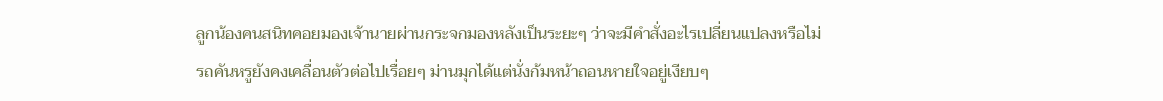ลูกน้องคนสนิทคอยมองเจ้านายผ่านกระจกมองหลังเป็นระยะๆ ว่าจะมีคำสั่งอะไรเปลี่ยนแปลงหรือไม่
รถคันหรูยังคงเคลื่อนตัวต่อไปเรื่อยๆ ม่านมุกได้แต่นั่งก้มหน้าถอนหายใจอยู่เงียบๆ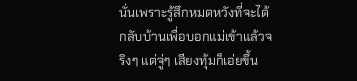นั่นเพราะรู้สึกหมดหวังที่จะได้กลับบ้านเพื่อบอกแม่เข้าแล้วจริงๆ แต่จู่ๆ เสียงทุ้มก็เอ่ยขึ้น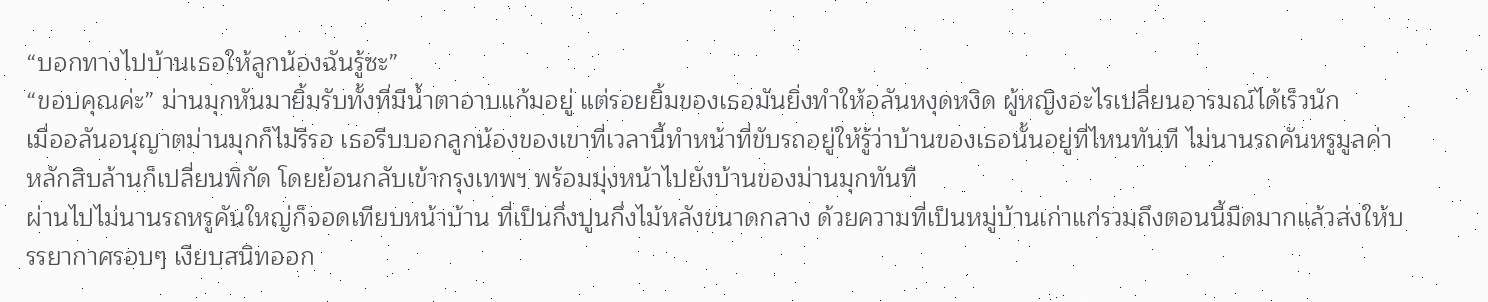“บอกทางไปบ้านเธอให้ลูกน้องฉันรู้ซะ”
“ขอบคุณค่ะ” ม่านมุกหันมายิ้มรับทั้งที่มีน้ำตาอาบแก้มอยู่ แต่รอยยิ้มของเธอมันยิ่งทำให้อลันหงุดหงิด ผู้หญิงอะไรเปลี่ยนอารมณ์ได้เร็วนัก
เมื่ออลันอนุญาตม่านมุกก็ไม่รีรอ เธอรีบบอกลูกน้องของเขาที่เวลานี้ทำหน้าที่ขับรถอยู่ให้รู้ว่าบ้านของเธอนั้นอยู่ที่ไหนทันที ไม่นานรถคันหรูมูลค่าหลักสิบล้านก็เปลี่ยนพิกัด โดยย้อนกลับเข้ากรุงเทพฯ พร้อมมุ่งหน้าไปยังบ้านของม่านมุกทันที
ผ่านไปไม่นานรถหรูคันใหญ่ก็จอดเทียบหน้าบ้าน ที่เป็นกึ่งปูนกึ่งไม้หลังขนาดกลาง ด้วยความที่เป็นหมู่บ้านเก่าแก่รวมถึงตอนนี้มืดมากแล้วส่งให้บรรยากาศรอบๆ เงียบสนิทออก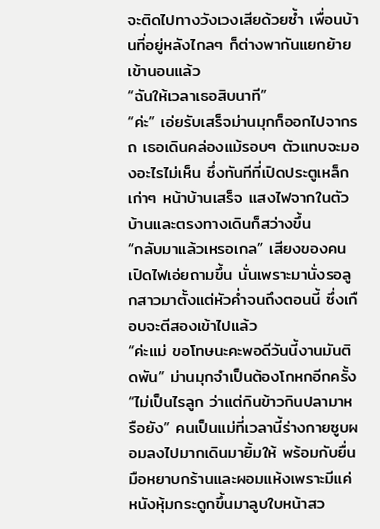จะติดไปทางวังเวงเสียด้วยซ้ำ เพื่อนบ้านที่อยู่หลังไกลๆ ก็ต่างพากันแยกย้ายเข้านอนแล้ว
“ฉันให้เวลาเธอสิบนาที”
“ค่ะ” เอ่ยรับเสร็จม่านมุกก็ออกไปจากรถ เธอเดินคล่องแม้รอบๆ ตัวแทบจะมองอะไรไม่เห็น ซึ่งทันทีที่เปิดประตูเหล็กเก่าๆ หน้าบ้านเสร็จ แสงไฟจากในตัวบ้านและตรงทางเดินก็สว่างขึ้น
“กลับมาแล้วเหรอเกล” เสียงของคนเปิดไฟเอ่ยถามขึ้น นั่นเพราะมานั่งรอลูกสาวมาตั้งแต่หัวค่ำจนถึงตอนนี้ ซึ่งเกือบจะตีสองเข้าไปแล้ว
“ค่ะแม่ ขอโทษนะคะพอดีวันนี้งานมันติดพัน” ม่านมุกจำเป็นต้องโกหกอีกครั้ง
“ไม่เป็นไรลูก ว่าแต่กินข้าวกินปลามาหรือยัง” คนเป็นแม่ที่เวลานี้ร่างกายซูบผอมลงไปมากเดินมายิ้มให้ พร้อมกับยื่นมือหยาบกร้านและผอมแห้งเพราะมีแค่หนังหุ้มกระดูกขึ้นมาลูบใบหน้าสว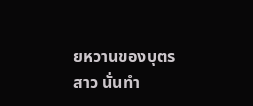ยหวานของบุตรสาว นั่นทำ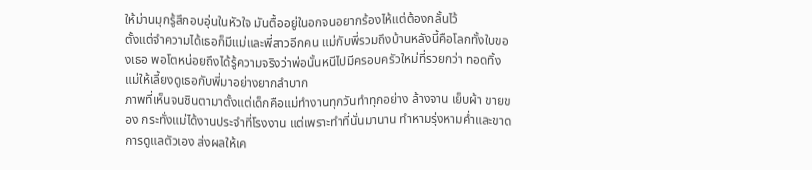ให้ม่านมุกรู้สึกอบอุ่นในหัวใจ มันตื้ออยู่ในอกจนอยากร้องไห้แต่ต้องกลั้นไว้
ตั้งแต่จำความได้เธอก็มีแม่และพี่สาวอีกคน แม่กับพี่รวมถึงบ้านหลังนี้คือโลกทั้งใบของเธอ พอโตหน่อยถึงได้รู้ความจริงว่าพ่อนั้นหนีไปมีครอบครัวใหม่ที่รวยกว่า ทอดทิ้งแม่ให้เลี้ยงดูเธอกับพี่มาอย่างยากลำบาก
ภาพที่เห็นจนชินตามาตั้งแต่เด็กคือแม่ทำงานทุกวันทำทุกอย่าง ล้างจาน เย็บผ้า ขายของ กระทั่งแม่ได้งานประจำที่โรงงาน แต่เพราะทำที่นั่นมานาน ทำหามรุ่งหามค่ำและขาดการดูแลตัวเอง ส่งผลให้เค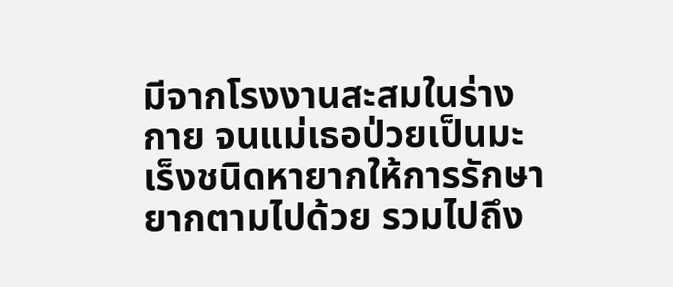มีจากโรงงานสะสมในร่างกาย จนแม่เธอป่วยเป็นมะเร็งชนิดหายากให้การรักษายากตามไปด้วย รวมไปถึง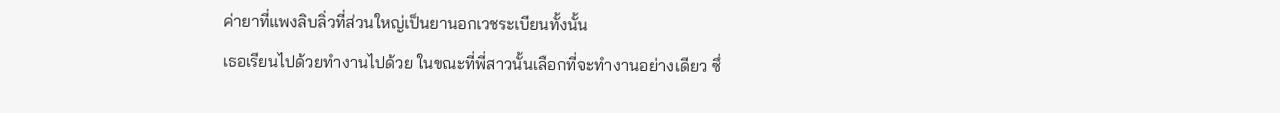ค่ายาที่แพงลิบลิ่วที่ส่วนใหญ่เป็นยานอกเวชระเบียนทั้งนั้น
เธอเรียนไปด้วยทำงานไปด้วย ในขณะที่พี่สาวนั้นเลือกที่จะทำงานอย่างเดียว ซึ่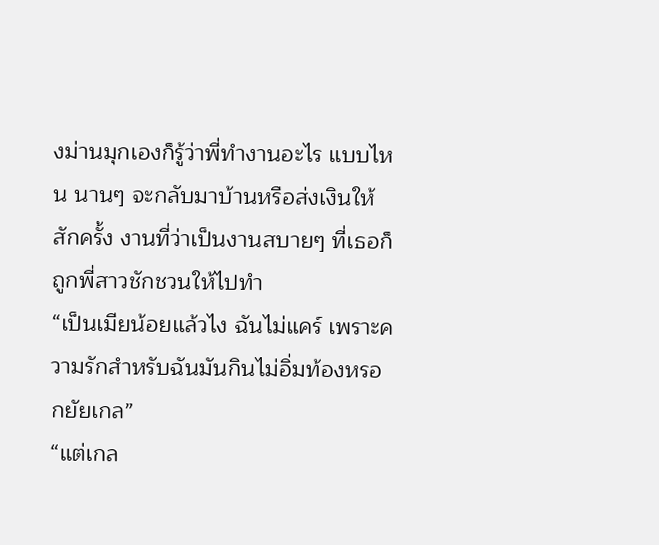งม่านมุกเองก็รู้ว่าพี่ทำงานอะไร แบบไหน นานๆ จะกลับมาบ้านหรือส่งเงินให้สักครั้ง งานที่ว่าเป็นงานสบายๆ ที่เธอก็ถูกพี่สาวชักชวนให้ไปทำ
“เป็นเมียน้อยแล้วไง ฉันไม่แคร์ เพราะความรักสำหรับฉันมันกินไม่อิ่มท้องหรอกยัยเกล”
“แต่เกล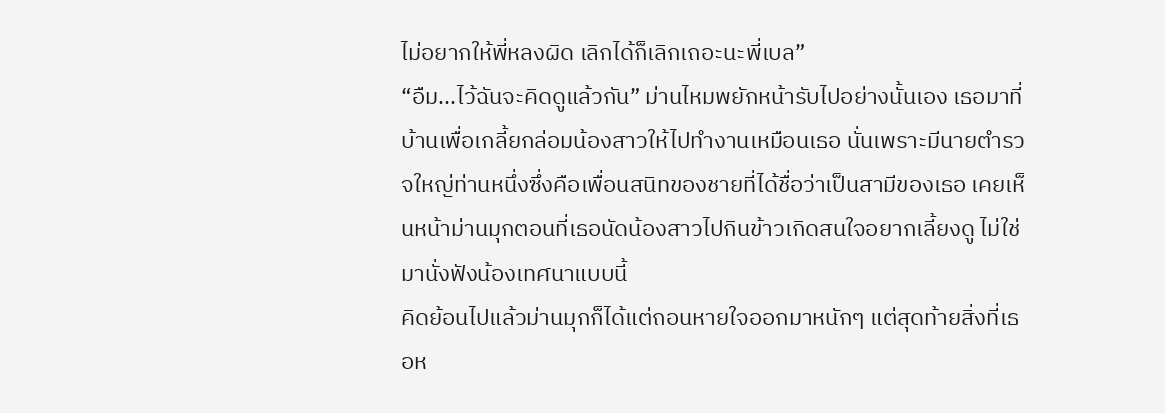ไม่อยากให้พี่หลงผิด เลิกได้ก็เลิกเถอะนะพี่เบล”
“อืม...ไว้ฉันจะคิดดูแล้วกัน” ม่านไหมพยักหน้ารับไปอย่างนั้นเอง เธอมาที่บ้านเพื่อเกลี้ยกล่อมน้องสาวให้ไปทำงานเหมือนเธอ นั่นเพราะมีนายตำรวจใหญ่ท่านหนึ่งซึ่งคือเพื่อนสนิทของชายที่ได้ชื่อว่าเป็นสามีของเธอ เคยเห็นหน้าม่านมุกตอนที่เธอนัดน้องสาวไปกินข้าวเกิดสนใจอยากเลี้ยงดู ไม่ใช่มานั่งฟังน้องเทศนาแบบนี้
คิดย้อนไปแล้วม่านมุกก็ได้แต่ถอนหายใจออกมาหนักๆ แต่สุดท้ายสิ่งที่เธอห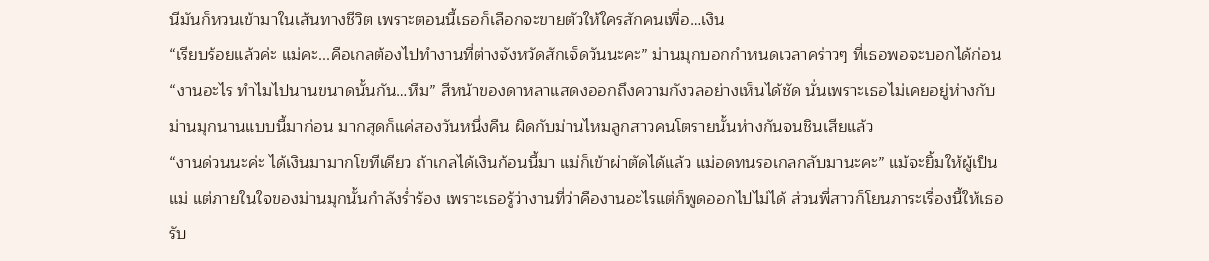นีมันก็หวนเข้ามาในเส้นทางชีวิต เพราะตอนนี้เธอก็เลือกจะขายตัวให้ใครสักคนเพื่อ…เงิน
“เรียบร้อยแล้วค่ะ แม่คะ...คือเกลต้องไปทำงานที่ต่างจังหวัดสักเจ็ดวันนะคะ” ม่านมุกบอกกำหนดเวลาคร่าวๆ ที่เธอพอจะบอกได้ก่อน
“งานอะไร ทำไมไปนานขนาดนั้นกัน…หืม” สีหน้าของดาหลาแสดงออกถึงความกังวลอย่างเห็นได้ชัด นั่นเพราะเธอไม่เคยอยู่ห่างกับม่านมุกนานแบบนี้มาก่อน มากสุดก็แค่สองวันหนึ่งคืน ผิดกับม่านไหมลูกสาวคนโตรายนั้นห่างกันจนชินเสียแล้ว
“งานด่วนนะค่ะ ได้เงินมามากโขทีเดียว ถ้าเกลได้เงินก้อนนี้มา แม่ก็เข้าผ่าตัดได้แล้ว แม่อดทนรอเกลกลับมานะคะ” แม้จะยิ้มให้ผู้เป็นแม่ แต่ภายในใจของม่านมุกนั้นกำลังร่ำร้อง เพราะเธอรู้ว่างานที่ว่าคืองานอะไรแต่ก็พูดออกไปไม่ได้ ส่วนพี่สาวก็โยนภาระเรื่องนี้ให้เธอรับ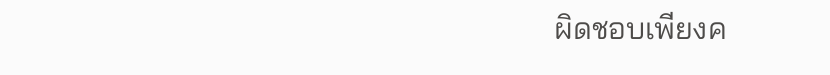ผิดชอบเพียงค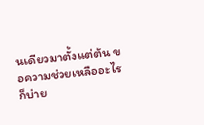นเดียวมาตั้งแต่ต้น ขอความช่วยเหลืออะไรก็บ่าย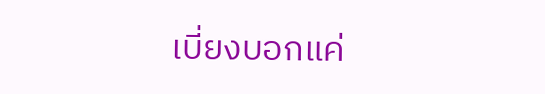เบี่ยงบอกแค่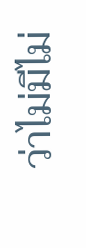ว่าไม่มีไม่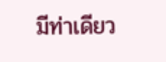มีท่าเดียว